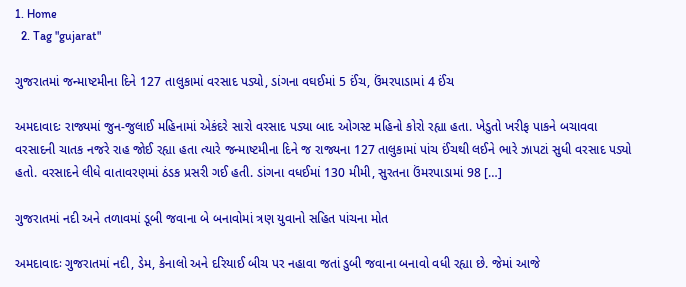1. Home
  2. Tag "gujarat"

ગુજરાતમાં જન્માષ્ટમીના દિને 127 તાલુકામાં વરસાદ પડ્યો, ડાંગના વઘઈમાં 5 ઈંચ, ઉંમરપાડામાં 4 ઈંચ

અમદાવાદઃ રાજ્યમાં જુન-જુલાઈ મહિનામાં એકંદરે સારો વરસાદ પડ્યા બાદ ઓગસ્ટ મહિનો કોરો રહ્યા હતા. ખેડુતો ખરીફ પાકને બચાવવા વરસાદની ચાતક નજરે રાહ જોઈ રહ્યા હતા ત્યારે જન્માષ્ટમીના દિને જ રાજ્યના 127 તાલુકામાં પાંચ ઈંચથી લઈને ભારે ઝાપટાં સુધી વરસાદ પડ્યો હતો. વરસાદને લીધે વાતાવરણમાં ઠંડક પ્રસરી ગઈ હતી. ડાંગના વધઈમાં 130 મીમી, સુરતના ઉંમરપાડામાં 98 […]

ગુજરાતમાં નદી અને તળાવમાં ડૂબી જવાના બે બનાવોમાં ત્રણ યુવાનો સહિત પાંચના મોત

અમદાવાદઃ ગુજરાતમાં નદી, ડેમ, કેનાલો અને દરિયાઈ બીચ પર નહાવા જતાં ડુબી જવાના બનાવો વધી રહ્યા છે. જેમાં આજે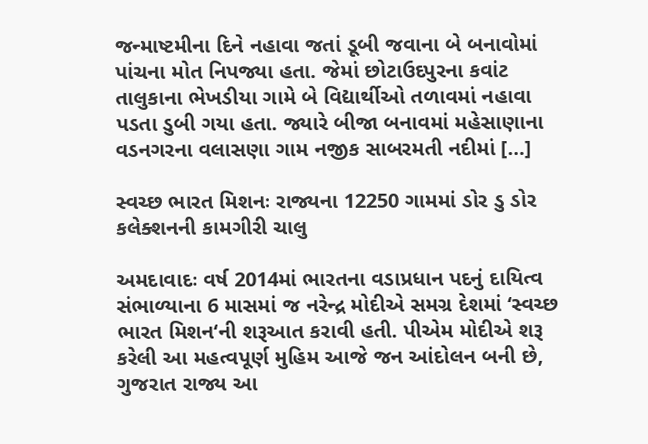જન્માષ્ટમીના દિને નહાવા જતાં ડૂબી જવાના બે બનાવોમાં પાંચના મોત નિપજ્યા હતા. જેમાં છોટાઉદપુરના કવાંટ તાલુકાના ભેખડીયા ગામે બે વિદ્યાર્થીઓ તળાવમાં નહાવા પડતા ડુબી ગયા હતા. જ્યારે બીજા બનાવમાં મહેસાણાના વડનગરના વલાસણા ગામ નજીક સાબરમતી નદીમાં […]

સ્વચ્છ ભારત મિશનઃ રાજ્યના 12250 ગામમાં ડોર ડુ ડોર કલેક્શનની કામગીરી ચાલુ

અમદાવાદઃ વર્ષ 2014માં ભારતના વડાપ્રધાન પદનું દાયિત્વ સંભાળ્યાના 6 માસમાં જ નરેન્દ્ર મોદીએ સમગ્ર દેશમાં ‘સ્વચ્છ ભારત મિશન‘ની શરૂઆત કરાવી હતી. પીએમ મોદીએ શરૂ કરેલી આ મહત્વપૂર્ણ મુહિમ આજે જન આંદોલન બની છે, ગુજરાત રાજ્ય આ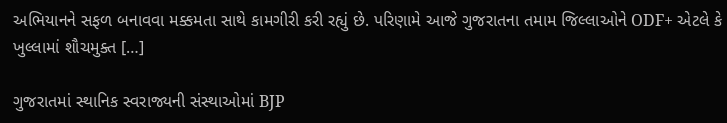અભિયાનને સફળ બનાવવા મક્કમતા સાથે કામગીરી કરી રહ્યું છે. પરિણામે આજે ગુજરાતના તમામ જિલ્લાઓને ODF+ એટલે કે ખુલ્લામાં શૌચમુક્ત […]

ગુજરાતમાં સ્થાનિક સ્વરાજ્યની સંસ્થાઓમાં BJP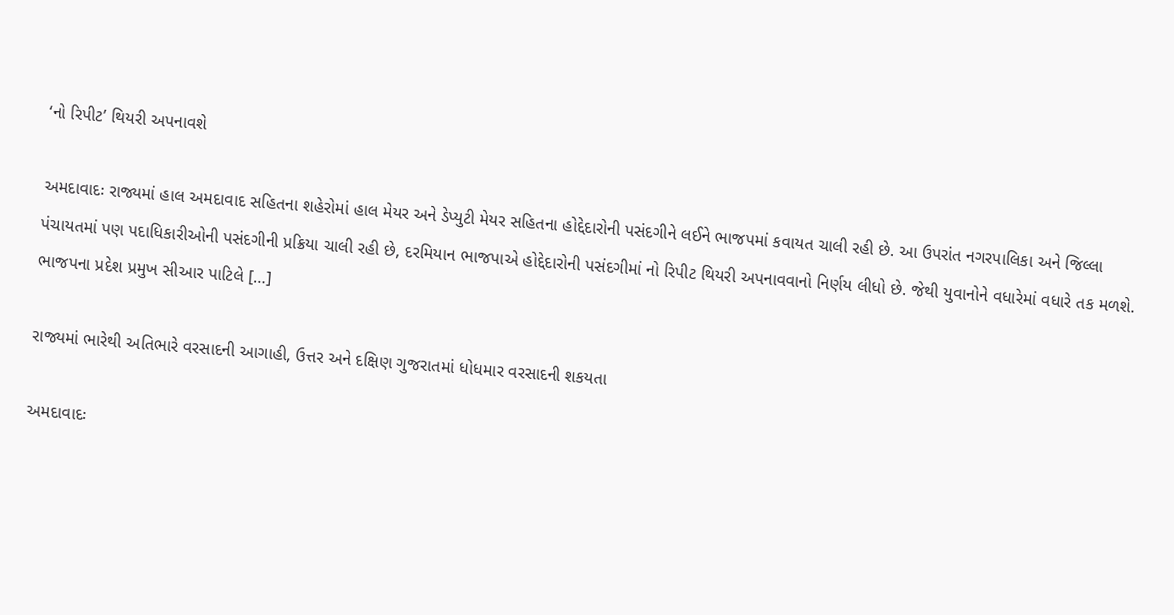‘નો રિપીટ’ થિયરી અપનાવશે

અમદાવાદઃ રાજ્યમાં હાલ અમદાવાદ સહિતના શહેરોમાં હાલ મેયર અને ડેપ્યુટી મેયર સહિતના હોદ્દેદારોની પસંદગીને લઈને ભાજપમાં કવાયત ચાલી રહી છે. આ ઉપરાંત નગરપાલિકા અને જિલ્લા પંચાયતમાં પણ પદાધિકારીઓની પસંદગીની પ્રક્રિયા ચાલી રહી છે, દરમિયાન ભાજપાએ હોદ્દેદારોની પસંદગીમાં નો રિપીટ થિયરી અપનાવવાનો નિર્ણય લીધો છે. જેથી યુવાનોને વધારેમાં વધારે તક મળશે. ભાજપના પ્રદેશ પ્રમુખ સીઆર પાટિલે […]

રાજ્યમાં ભારેથી અતિભારે વરસાદની આગાહી, ઉત્તર અને દક્ષિણ ગુજરાતમાં ધોધમાર વરસાદની શકયતા

અમદાવાદઃ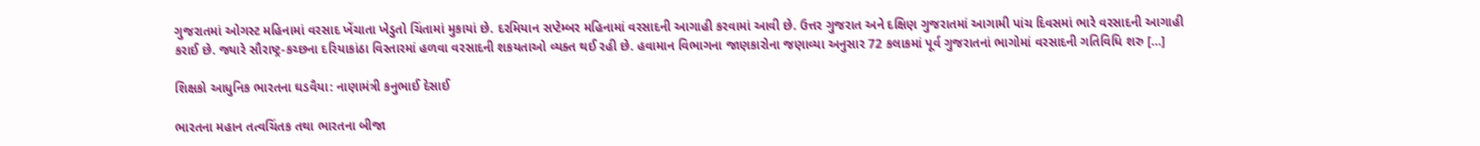ગુજરાતમાં ઓગસ્ટ મહિનામાં વરસાદ ખેંચાતા ખેડુતો ચિંતામાં મુકાયાં છે. દરમિયાન સપ્ટેમ્બર મહિનામાં વરસાદની આગાહી કરવામાં આવી છે. ઉત્તર ગુજરાત અને દક્ષિણ ગુજરાતમાં આગામી પાંચ દિવસમાં ભારે વરસાદની આગાહી કરાઈ છે. જ્યારે સૌરાષ્ટ્ર-કચ્છના દરિયાકાંઠા વિસ્તારમાં હળવા વરસાદની શકયતાઓ વ્યક્ત થઈ રહી છે. હવામાન વિભાગના જાણકારોના જણાવ્યા અનુસાર 72 કલાકમાં પૂર્વ ગુજરાતનાં ભાગોમાં વરસાદની ગતિવિધિ શરુ […]

શિક્ષકો આધુનિક ભારતના ઘડવૈયા: નાણામંત્રી કનુભાઈ દેસાઈ

ભારતના મહાન તત્વચિંતક તથા ભારતના બીજા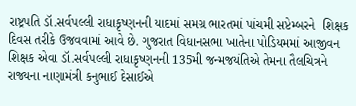રાષ્ટ્રપતિ ડૉ.સર્વપલ્લી રાધાકૃષ્ણનની યાદમાં સમગ્ર ભારતમાં પાંચમી સપ્ટેમ્બરને  શિક્ષક દિવસ તરીકે ઉજવવામાં આવે છે. ગુજરાત વિધાનસભા ખાતેના પોડિયમમાં આજીવન શિક્ષક એવા ડૉ.સર્વપલ્લી રાધાકૃષ્ણનની 135મી જન્મજયંતિએ તેમના તૈલચિત્રને રાજ્યના નાણામંત્રી કનુભાઈ દેસાઈએ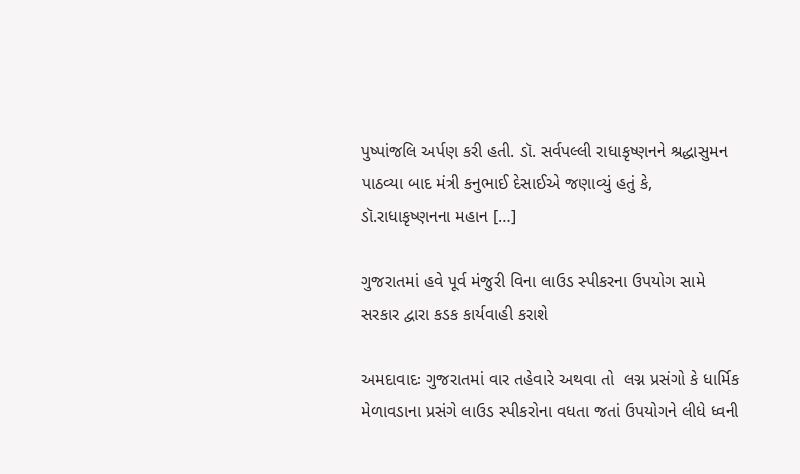પુષ્પાંજલિ અર્પણ કરી હતી. ડૉ. સર્વપલ્લી રાધાકૃષ્ણનને શ્રદ્ધાસુમન પાઠવ્યા બાદ મંત્રી કનુભાઈ દેસાઈએ જણાવ્યું હતું કે, ડૉ.રાધાકૃષ્ણનના મહાન […]

ગુજરાતમાં હવે પૂર્વ મંજુરી વિના લાઉડ સ્પીકરના ઉપયોગ સામે સરકાર દ્વારા કડક કાર્યવાહી કરાશે

અમદાવાદઃ ગુજરાતમાં વાર તહેવારે અથવા તો  લગ્ન પ્રસંગો કે ધાર્મિક મેળાવડાના પ્રસંગે લાઉડ સ્પીકરોના વધતા જતાં ઉપયોગને લીધે ધ્વની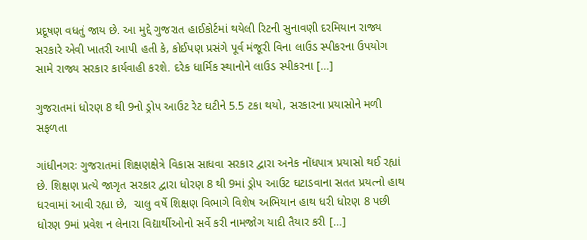પ્રદૂષણ વધતું જાય છે. આ મુદ્દે ગુજરાત હાઈકોર્ટમાં થયેલી રિટની સુનાવણી દરમિયાન રાજ્ય સરકારે એવી ખાતરી આપી હતી કે, કોઈપણ પ્રસંગે પૂર્વ મંજૂરી વિના લાઉડ સ્પીકરના ઉપયોગ સામે રાજ્ય સરકાર કાર્યવાહી કરશે. દરેક ધાર્મિક સ્થાનોને લાઉડ સ્પીકરના […]

ગુજરાતમાં ધોરણ 8 થી 9નો ડ્રોપ આઉટ રેટ ઘટીને 5.5 ટકા થયો, સરકારના પ્રયાસોને મળી સફળતા

ગાંધીનગરઃ ગુજરાતમાં શિક્ષણક્ષેત્રે વિકાસ સાધવા સરકાર દ્વારા અનેક નોંધપાત્ર પ્રયાસો થઈ રહ્યાં છે. શિક્ષણ પ્રત્યે જાગૃત સરકાર દ્વારા ધોરણ 8 થી 9માં ડ્રોપ આઉટ ઘટાડવાના સતત પ્રયત્નો હાથ ધરવામાં આવી રહ્યા છે,  ચાલુ વર્ષે શિક્ષણ વિભાગે વિશેષ અભિયાન હાથ ધરી ધોરણ 8 પછી ધોરણ 9માં પ્રવેશ ન લેનારા વિદ્યાર્થીઓનો સર્વે કરી નામજોગ યાદી તૈયાર કરી […]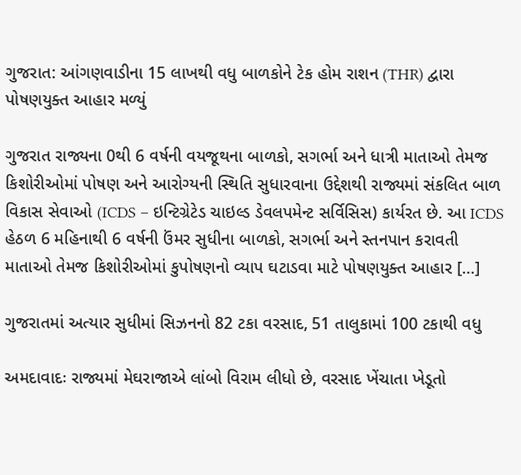ગુજરાત: આંગણવાડીના 15 લાખથી વધુ બાળકોને ટેક હોમ રાશન (THR) દ્વારા પોષણયુક્ત આહાર મળ્યું

ગુજરાત રાજ્યના 0થી 6 વર્ષની વયજૂથના બાળકો, સગર્ભા અને ધાત્રી માતાઓ તેમજ કિશોરીઓમાં પોષણ અને આરોગ્યની સ્થિતિ સુધારવાના ઉદ્દેશથી રાજ્યમાં સંકલિત બાળ વિકાસ સેવાઓ (ICDS – ઇન્ટિગ્રેટેડ ચાઇલ્ડ ડેવલપમેન્ટ સર્વિસિસ) કાર્યરત છે. આ ICDS હેઠળ 6 મહિનાથી 6 વર્ષની ઉંમર સુધીના બાળકો, સગર્ભા અને સ્તનપાન કરાવતી માતાઓ તેમજ કિશોરીઓમાં કુપોષણનો વ્યાપ ઘટાડવા માટે પોષણયુક્ત આહાર […]

ગુજરાતમાં અત્યાર સુધીમાં સિઝનનો 82 ટકા વરસાદ, 51 તાલુકામાં 100 ટકાથી વધુ

અમદાવાદઃ રાજ્યમાં મેઘરાજાએ લાંબો વિરામ લીધો છે, વરસાદ ખેંચાતા ખેડૂતો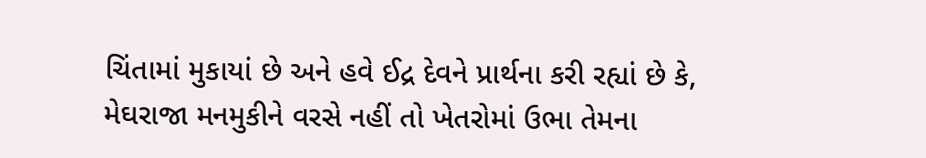ચિંતામાં મુકાયાં છે અને હવે ઈદ્ર દેવને પ્રાર્થના કરી રહ્યાં છે કે, મેઘરાજા મનમુકીને વરસે નહીં તો ખેતરોમાં ઉભા તેમના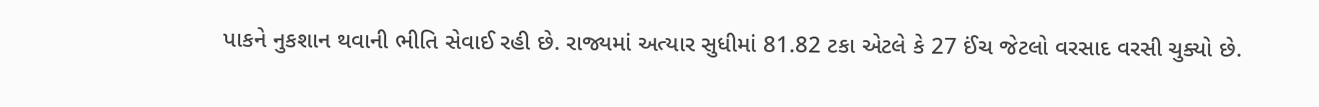પાકને નુકશાન થવાની ભીતિ સેવાઈ રહી છે. રાજ્યમાં અત્યાર સુધીમાં 81.82 ટકા એટલે કે 27 ઈંચ જેટલો વરસાદ વરસી ચુક્યો છે.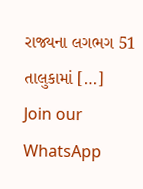રાજ્યના લગભગ 51 તાલુકામાં […]
Join our WhatsApp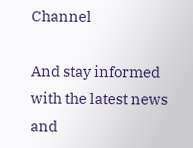Channel

And stay informed with the latest news and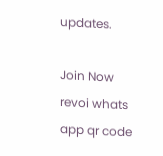updates.

Join Now
revoi whats app qr code